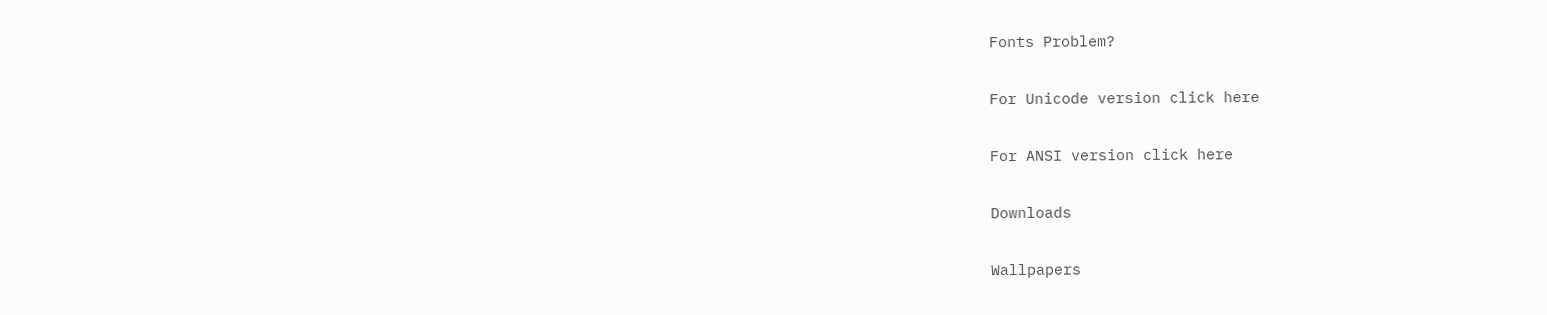Fonts Problem?

For Unicode version click here

For ANSI version click here

Downloads

Wallpapers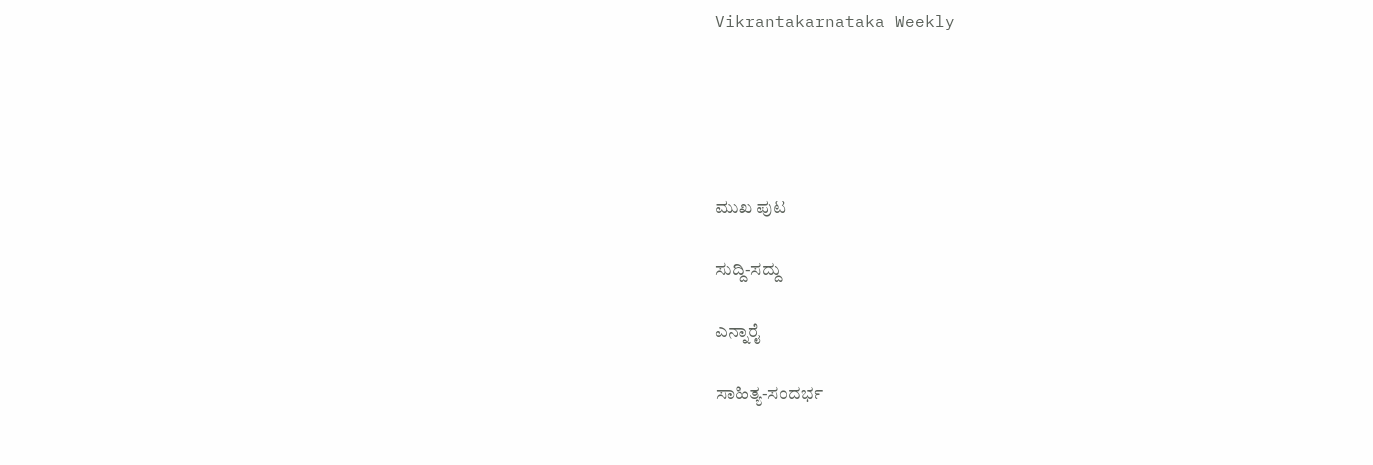Vikrantakarnataka Weekly





ಮುಖ ಪುಟ

ಸುದ್ದಿ-ಸದ್ದು

ಎನ್ನಾರೈ

ಸಾಹಿತ್ಯ-ಸಂದರ್ಭ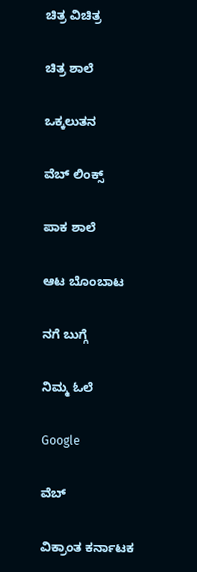ಚಿತ್ರ ವಿಚಿತ್ರ

ಚಿತ್ರ ಶಾಲೆ

ಒಕ್ಕಲುತನ

ವೆಬ್ ಲಿಂಕ್ಸ್

ಪಾಕ ಶಾಲೆ

ಆಟ ಬೊಂಬಾಟ

ನಗೆ ಬುಗ್ಗೆ

ನಿಮ್ಮ ಓಲೆ

Google

ವೆಬ್

ವಿಕ್ರಾಂತ ಕರ್ನಾಟಕ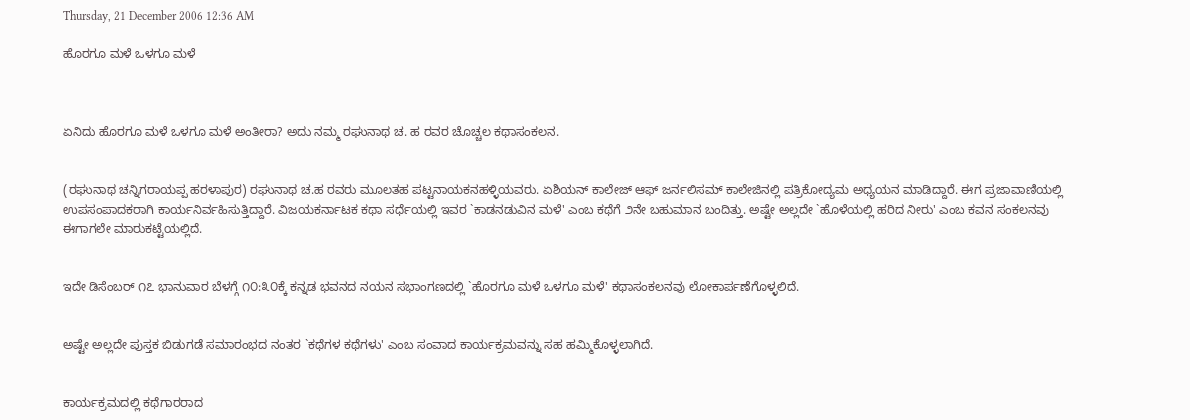Thursday, 21 December 2006 12:36 AM

ಹೊರಗೂ ಮಳೆ ಒಳಗೂ ಮಳೆ



ಏನಿದು ಹೊರಗೂ ಮಳೆ ಒಳಗೂ ಮಳೆ ಅಂತೀರಾ? ಅದು ನಮ್ಮ ರಘುನಾಥ ಚ. ಹ ರವರ ಚೊಚ್ಚಲ ಕಥಾಸಂಕಲನ.


(ರಘುನಾಥ ಚನ್ನಿಗರಾಯಪ್ಪ ಹರಳಾಪುರ) ರಘುನಾಥ ಚ.ಹ ರವರು ಮೂಲತಹ ಪಟ್ಟನಾಯಕನಹಳ್ಳಿಯವರು. ಏಶಿಯನ್ ಕಾಲೇಜ್ ಆಫ್ ಜರ್ನಲಿಸಮ್ ಕಾಲೇಜಿನಲ್ಲಿ ಪತ್ರಿಕೋದ್ಯಮ ಅಧ್ಯಯನ ಮಾಡಿದ್ದಾರೆ. ಈಗ ಪ್ರಜಾವಾಣಿಯಲ್ಲಿ ಉಪಸಂಪಾದಕರಾಗಿ ಕಾರ್ಯನಿರ್ವಹಿಸುತ್ತಿದ್ದಾರೆ. ವಿಜಯಕರ್ನಾಟಕ ಕಥಾ ಸರ್ಧೆಯಲ್ಲಿ ಇವರ `ಕಾಡನಡುವಿನ ಮಳೆ' ಎಂಬ ಕಥೆಗೆ ೨ನೇ ಬಹುಮಾನ ಬಂದಿತ್ತು. ಅಷ್ಟೇ ಅಲ್ಲದೇ `ಹೊಳೆಯಲ್ಲಿ ಹರಿದ ನೀರು' ಎಂಬ ಕವನ ಸಂಕಲನವು ಈಗಾಗಲೇ ಮಾರುಕಟ್ಟೆಯಲ್ಲಿದೆ.


ಇದೇ ಡಿಸೆಂಬರ್ ೧೭ ಭಾನುವಾರ ಬೆಳಗ್ಗೆ ೧೦:೩೦ಕ್ಕೆ ಕನ್ನಡ ಭವನದ ನಯನ ಸಭಾಂಗಣದಲ್ಲಿ `ಹೊರಗೂ ಮಳೆ ಒಳಗೂ ಮಳೆ' ಕಥಾಸಂಕಲನವು ಲೋಕಾರ್ಪಣೆಗೊಳ್ಳಲಿದೆ.


ಅಷ್ಟೇ ಅಲ್ಲದೇ ಪುಸ್ತಕ ಬಿಡುಗಡೆ ಸಮಾರಂಭದ ನಂತರ `ಕಥೆಗಳ ಕಥೆಗಳು' ಎಂಬ ಸಂವಾದ ಕಾರ್ಯಕ್ರಮವನ್ನು ಸಹ ಹಮ್ಮಿಕೊಳ್ಳಲಾಗಿದೆ.


ಕಾರ್ಯಕ್ರಮದಲ್ಲಿ ಕಥೆಗಾರರಾದ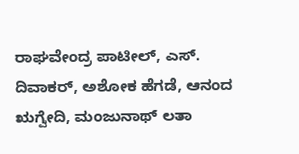ರಾಘವೇಂದ್ರ ಪಾಟೀಲ್, ಎಸ್. ದಿವಾಕರ್, ಅಶೋಕ ಹೆಗಡೆ, ಆನಂದ ಋಗ್ವೇದಿ, ಮಂಜುನಾಥ್ ಲತಾ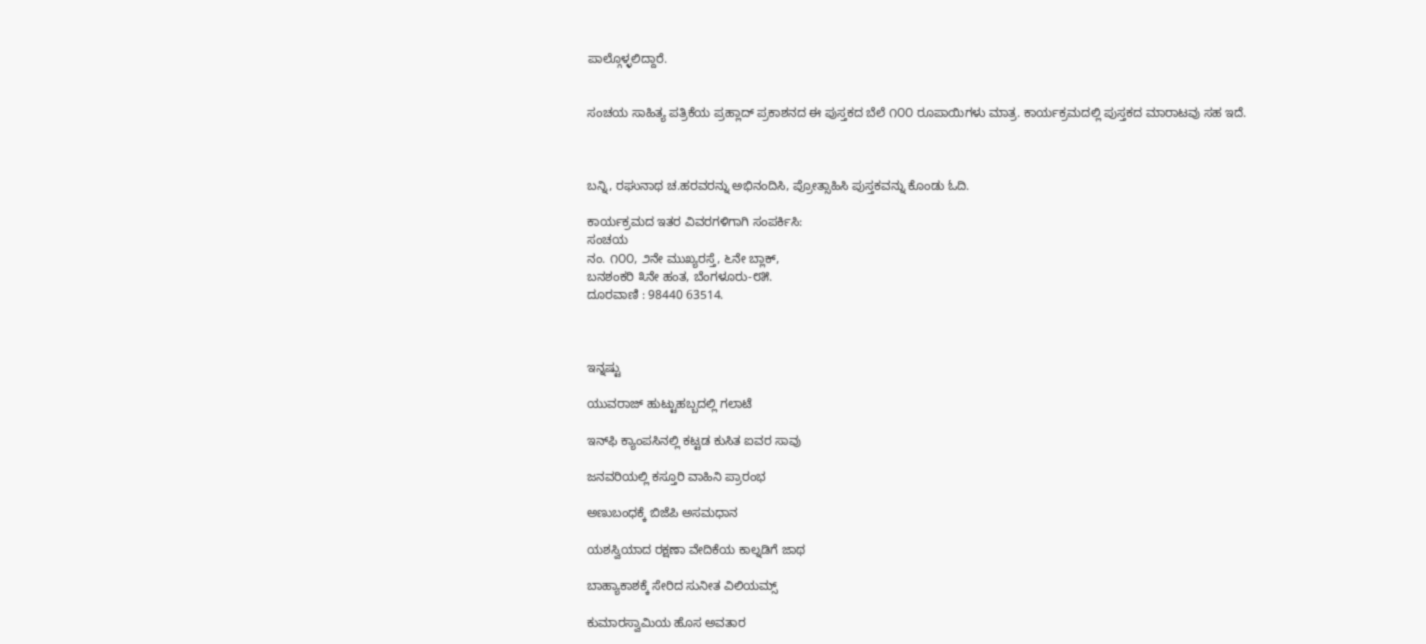ಪಾಲ್ಗೊಳ್ಳಲಿದ್ದಾರೆ.


ಸಂಚಯ ಸಾಹಿತ್ಯ ಪತ್ರಿಕೆಯ ಪ್ರಹ್ಲಾದ್ ಪ್ರಕಾಶನದ ಈ ಪುಸ್ತಕದ ಬೆಲೆ ೧೦೦ ರೂಪಾಯಿಗಳು ಮಾತ್ರ. ಕಾರ್ಯಕ್ರಮದಲ್ಲಿ ಪುಸ್ತಕದ ಮಾರಾಟವು ಸಹ ಇದೆ.



ಬನ್ನಿ, ರಘುನಾಥ ಚ.ಹರವರನ್ನು ಅಭಿನಂದಿಸಿ, ಪ್ರೋತ್ಸಾಹಿಸಿ ಪುಸ್ತಕವನ್ನು ಕೊಂಡು ಓದಿ.

ಕಾರ್ಯಕ್ರಮದ ಇತರ ವಿವರಗಳಿಗಾಗಿ ಸಂಪರ್ಕಿಸಿ:
ಸಂಚಯ
ನಂ. ೧೦೦, ೨ನೇ ಮುಖ್ಯರಸ್ತೆ, ೬ನೇ ಬ್ಲಾಕ್,
ಬನಶಂಕರಿ ೩ನೇ ಹಂತ, ಬೆಂಗಳೂರು-೮೫.
ದೂರವಾಣಿ : 98440 63514.



ಇನ್ನಷ್ಟು

ಯುವರಾಜ್ ಹುಟ್ಟುಹಬ್ಬದಲ್ಲಿ ಗಲಾಟೆ

ಇನ್‌ಫಿ ಕ್ಯಾಂಪಸಿನಲ್ಲಿ ಕಟ್ಟಡ ಕುಸಿತ ಐವರ ಸಾವು

ಜನವರಿಯಲ್ಲಿ ಕಸ್ತೂರಿ ವಾಹಿನಿ ಪ್ರಾರಂಭ

ಅಣುಬಂಧಕ್ಕೆ ಬಿಜೆಪಿ ಅಸಮಧಾನ

ಯಶಸ್ವಿಯಾದ ರಕ್ಷಣಾ ವೇದಿಕೆಯ ಕಾಲ್ನಡಿಗೆ ಜಾಥ

ಬಾಹ್ಯಾಕಾಶಕ್ಕೆ ಸೇರಿದ ಸುನೀತ ವಿಲಿಯಮ್ಸ್

ಕುಮಾರಸ್ವಾಮಿಯ ಹೊಸ ಅವತಾರ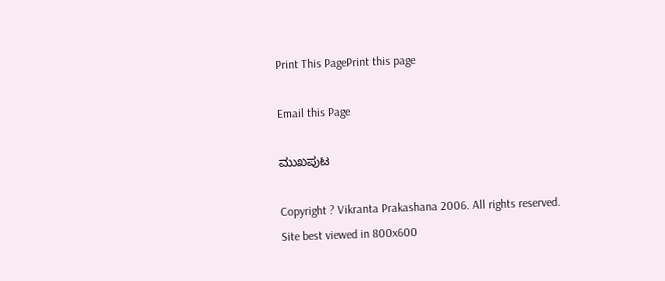Print This PagePrint this page

Email this Page

ಮುಖಪುಟ

Copyright ? Vikranta Prakashana 2006. All rights reserved.
Site best viewed in 800x600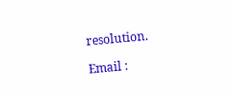resolution.

Email :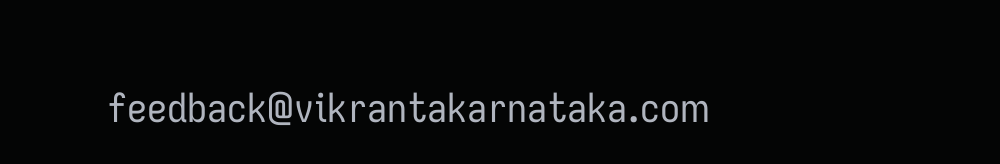feedback@vikrantakarnataka.com